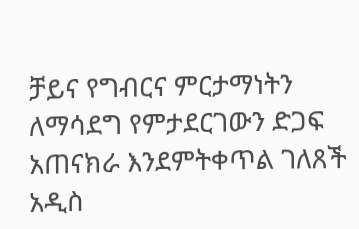ቻይና የግብርና ምርታማነትን ለማሳደግ የምታደርገውን ድጋፍ አጠናክራ እንደምትቀጥል ገለጸች
አዲስ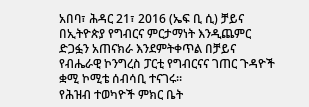አበባ፣ ሕዳር 21፣ 2016 (ኤፍ ቢ ሲ) ቻይና በኢትዮጵያ የግብርና ምርታማነት እንዲጨምር ድጋፏን አጠናክራ እንደምትቀጥል በቻይና የብሔራዊ ኮንግረስ ፓርቲ የግብርናና ገጠር ጉዳዮች ቋሚ ኮሚቴ ሰብሳቢ ተናገሩ።
የሕዝብ ተወካዮች ምክር ቤት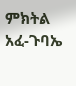ምክትል አፈ-ጉባኤ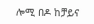ሎሚ በዶ ከቻይና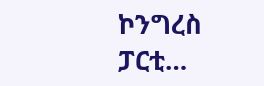ኮንግረስ ፓርቲ…